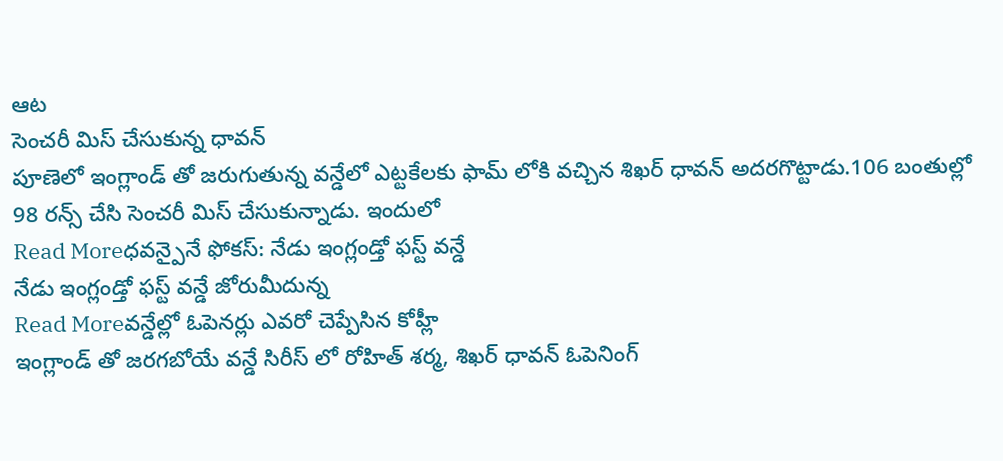ఆట
సెంచరీ మిస్ చేసుకున్న ధావన్
పూణెలో ఇంగ్లాండ్ తో జరుగుతున్న వన్డేలో ఎట్టకేలకు ఫామ్ లోకి వచ్చిన శిఖర్ ధావన్ అదరగొట్టాడు.106 బంతుల్లో 98 రన్స్ చేసి సెంచరీ మిస్ చేసుకున్నాడు. ఇందులో
Read Moreధవన్పైనే ఫోకస్: నేడు ఇంగ్లండ్తో ఫస్ట్ వన్డే
నేడు ఇంగ్లండ్తో ఫస్ట్ వన్డే జోరుమీదున్న
Read Moreవన్డేల్లో ఓపెనర్లు ఎవరో చెప్పేసిన కోహ్లీ
ఇంగ్లాండ్ తో జరగబోయే వన్డే సిరీస్ లో రోహిత్ శర్మ, శిఖర్ ధావన్ ఓపెనింగ్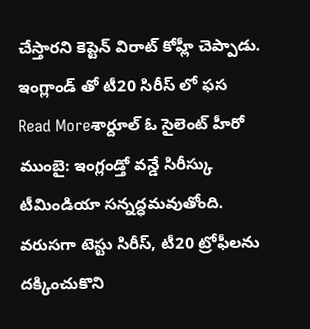చేస్తారని కెప్టెన్ విరాట్ కోహ్లీ చెప్పాడు. ఇంగ్లాండ్ తో టీ20 సిరీస్ లో ఫస
Read Moreశార్దూల్ ఓ సైలెంట్ హీరో
ముంబై: ఇంగ్లండ్తో వన్డే సిరీస్కు టీమిండియా సన్నద్ధమవుతోంది. వరుసగా టెస్టు సిరీస్, టీ20 ట్రోఫీలను దక్కించుకొని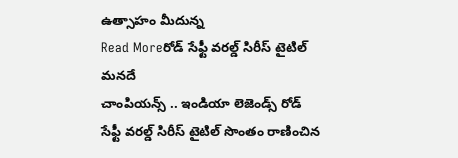ఉత్సాహం మీదున్న
Read Moreరోడ్ సేఫ్టీ వరల్డ్ సిరీస్ టైటిల్ మనదే
చాంపియన్స్ .. ఇండియా లెజెండ్స్ రోడ్ సేఫ్టీ వరల్డ్ సిరీస్ టైటిల్ సొంతం రాణించిన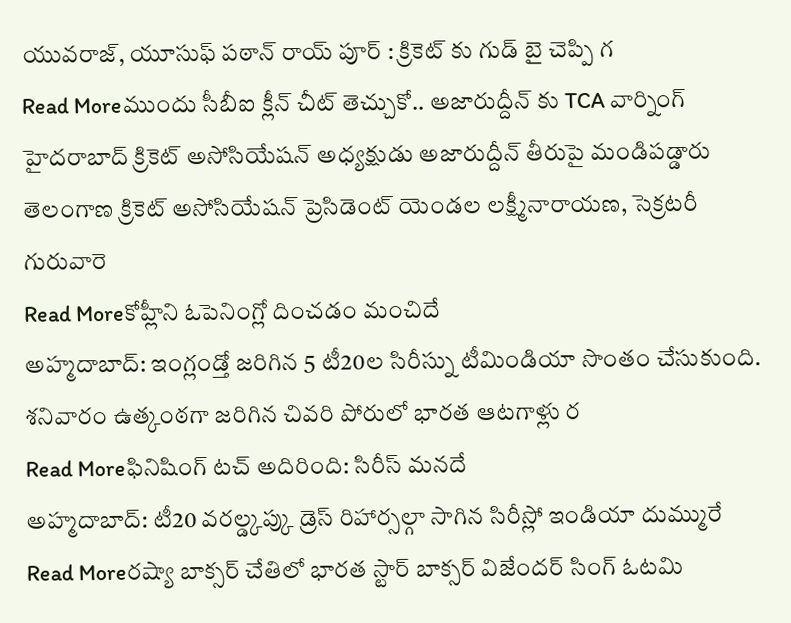యువరాజ్, యూసుఫ్ పఠాన్ రాయ్ పూర్ : క్రికెట్ కు గుడ్ బై చెప్పి గ
Read Moreముందు సీబీఐ క్లీన్ చీట్ తెచ్చుకో.. అజారుద్దీన్ కు TCA వార్నింగ్
హైదరాబాద్ క్రికెట్ అసోసియేషన్ అధ్యక్షుడు అజారుద్దీన్ తీరుపై మండిపడ్డారు తెలంగాణ క్రికెట్ అసోసియేషన్ ప్రెసిడెంట్ యెండల లక్ష్మీనారాయణ, సెక్రటరీ గురువారె
Read Moreకోహ్లీని ఓపెనింగ్లో దించడం మంచిదే
అహ్మదాబాద్: ఇంగ్లండ్తో జరిగిన 5 టీ20ల సిరీస్ను టీమిండియా సొంతం చేసుకుంది. శనివారం ఉత్కంఠగా జరిగిన చివరి పోరులో భారత ఆటగాళ్లు ర
Read Moreఫినిషింగ్ టచ్ అదిరింది: సిరీస్ మనదే
అహ్మదాబాద్: టీ20 వరల్డ్కప్కు డ్రెస్ రిహార్సల్గా సాగిన సిరీస్లో ఇండియా దుమ్మురే
Read Moreరష్యా బాక్సర్ చేతిలో భారత స్టార్ బాక్సర్ విజేందర్ సింగ్ ఓటమి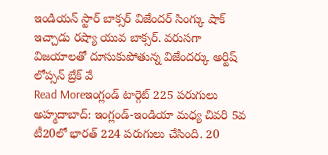ఇండియన్ స్టార్ బాక్సర్ విజేందర్ సింగ్కు షాక్ ఇచ్చాడు రష్యా యువ బాక్సర్. వరుసగా విజయాలతో దూసుకుపోతున్న విజేందర్కు అర్టిష్ లోప్సన్ బ్రేక్ వే
Read Moreఇంగ్లండ్ టార్గెట్ 225 పరుగులు
అహ్మదాబాద్: ఇంగ్లండ్-ఇండియా మధ్య చివరి 5వ టీ20లో భారత్ 224 పరుగులు చేసింది. 20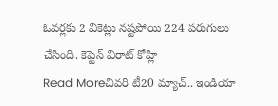ఓవర్లకు 2 వికెట్లు నష్టపోయి 224 పరుగులు చేసింది. కెప్టెన్ విరాట్ కోహ్లి
Read Moreచివరి టీ20 మ్యాచ్.. ఇండియా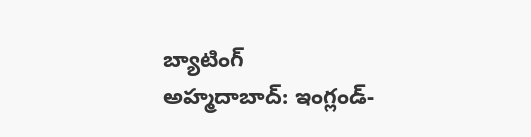బ్యాటింగ్
అహ్మదాబాద్: ఇంగ్లండ్-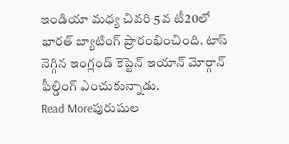ఇండియా మధ్య చివరి 5వ టీ20లో భారత్ బ్యాటింగ్ ప్రారంభించింది. టాస్ నెగ్గిన ఇంగ్లండ్ కెప్టెన్ ఇయాన్ మోర్గాన్ ఫీల్డింగ్ ఎంచుకున్నాడు.
Read Moreపురుషుల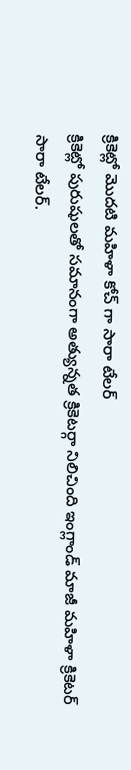క్రికెట్లో మొదటి మహిళా కోచ్ గా సారా టేలర్
క్రికెట్లో పురుషులతో సమానంగా అత్యున్నత క్రికెటర్గా నిలిచింది ఇంగ్లాండ్ మాజీ మహిళా క్రికెటర్ సారా టేలర్.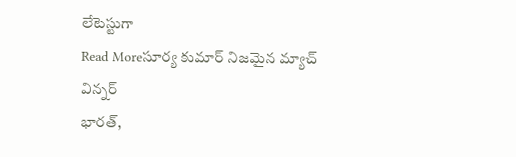లేటెస్టుగా
Read Moreసూర్య కుమార్ నిజమైన మ్యాచ్ విన్నర్
భారత్,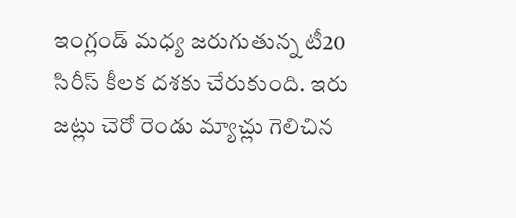ఇంగ్లండ్ మధ్య జరుగుతున్న టీ20 సిరీస్ కీలక దశకు చేరుకుంది. ఇరు జట్లు చెరో రెండు మ్యాచ్లు గెలిచిన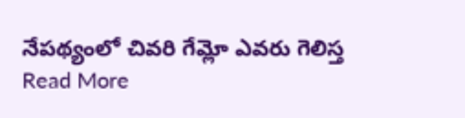నేపథ్యంలో చివరి గేమ్లో ఎవరు గెలిస్త
Read More